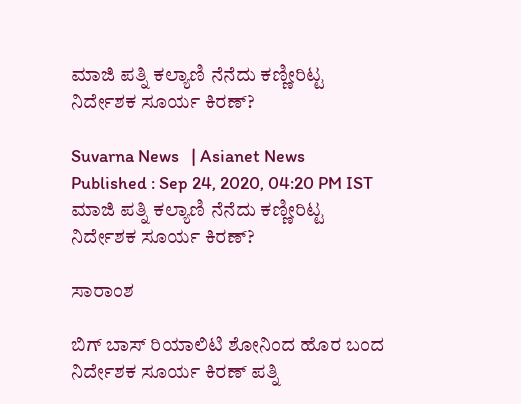ಮಾಜಿ ಪತ್ನಿ ಕಲ್ಯಾಣಿ ನೆನೆದು ಕಣ್ಣೀರಿಟ್ಟ ನಿರ್ದೇಶಕ ಸೂರ್ಯ ಕಿರಣ್?

Suvarna News   | Asianet News
Published : Sep 24, 2020, 04:20 PM IST
ಮಾಜಿ ಪತ್ನಿ ಕಲ್ಯಾಣಿ ನೆನೆದು ಕಣ್ಣೀರಿಟ್ಟ ನಿರ್ದೇಶಕ ಸೂರ್ಯ ಕಿರಣ್?

ಸಾರಾಂಶ

ಬಿಗ್ ಬಾಸ್‌ ರಿಯಾಲಿಟಿ ಶೋನಿಂದ ಹೊರ ಬಂದ ನಿರ್ದೇಶಕ ಸೂರ್ಯ ಕಿರಣ್ ಪತ್ನಿ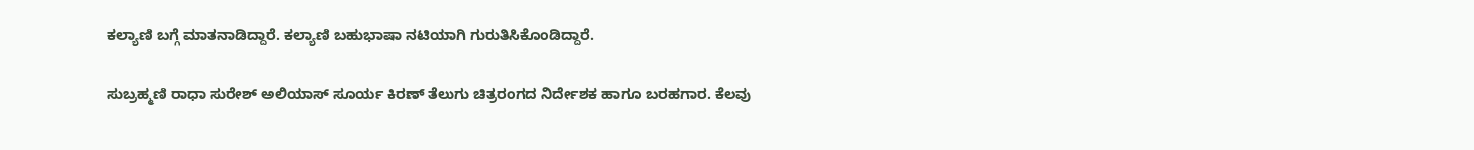ಕಲ್ಯಾಣಿ ಬಗ್ಗೆ ಮಾತನಾಡಿದ್ದಾರೆ. ಕಲ್ಯಾಣಿ ಬಹುಭಾಷಾ ನಟಿಯಾಗಿ ಗುರುತಿಸಿಕೊಂಡಿದ್ದಾರೆ.

ಸುಬ್ರಹ್ಮಣಿ ರಾಧಾ ಸುರೇಶ್ ಅಲಿಯಾಸ್ ಸೂರ್ಯ ಕಿರಣ್‌ ತೆಲುಗು ಚಿತ್ರರಂಗದ ನಿರ್ದೇಶಕ ಹಾಗೂ ಬರಹಗಾರ. ಕೆಲವು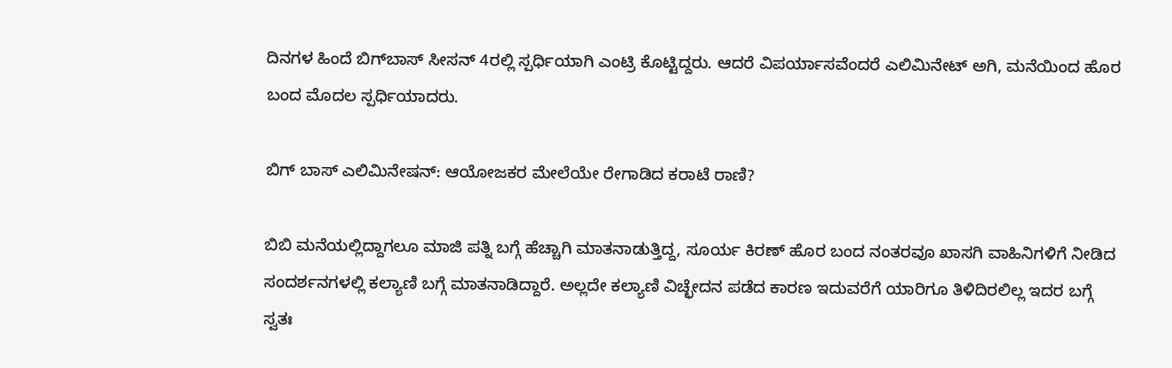ದಿನಗಳ ಹಿಂದೆ ಬಿಗ್‌ಬಾಸ್‌ ಸೀಸನ್‌ 4ರಲ್ಲಿ ಸ್ಪರ್ಧಿಯಾಗಿ ಎಂಟ್ರಿ ಕೊಟ್ಟಿದ್ದರು. ಆದರೆ ವಿಪರ್ಯಾಸವೆಂದರೆ ಎಲಿಮಿನೇಟ್‌ ಅಗಿ, ಮನೆಯಿಂದ ಹೊರ ಬಂದ ಮೊದಲ ಸ್ಪರ್ಧಿಯಾದರು.

ಬಿಗ್ ಬಾಸ್‌ ಎಲಿಮಿನೇಷನ್: ಆಯೋಜಕರ ಮೇಲೆಯೇ ರೇಗಾಡಿದ ಕರಾಟೆ ರಾಣಿ?

ಬಿಬಿ ಮನೆಯಲ್ಲಿದ್ದಾಗಲೂ ಮಾಜಿ ಪತ್ನಿ ಬಗ್ಗೆ ಹೆಚ್ಚಾಗಿ ಮಾತನಾಡುತ್ತಿದ್ದ, ಸೂರ್ಯ ಕಿರಣ್ ಹೊರ ಬಂದ ನಂತರವೂ ಖಾಸಗಿ ವಾಹಿನಿಗಳಿಗೆ ನೀಡಿದ ಸಂದರ್ಶನಗಳಲ್ಲಿ ಕಲ್ಯಾಣಿ ಬಗ್ಗೆ ಮಾತನಾಡಿದ್ದಾರೆ. ಅಲ್ಲದೇ ಕಲ್ಯಾಣಿ ವಿಚ್ಛೇದನ ಪಡೆದ ಕಾರಣ ಇದುವರೆಗೆ ಯಾರಿಗೂ ತಿಳಿದಿರಲಿಲ್ಲ ಇದರ ಬಗ್ಗೆ ಸ್ವತಃ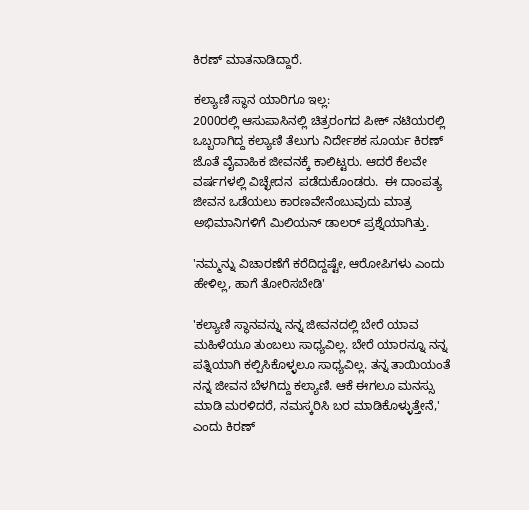ಕಿರಣ್ ಮಾತನಾಡಿದ್ದಾರೆ.

ಕಲ್ಯಾಣಿ ಸ್ಥಾನ ಯಾರಿಗೂ ಇಲ್ಲ:
2000ರಲ್ಲಿ ಆಸುಪಾಸಿನಲ್ಲಿ ಚಿತ್ರರಂಗದ ಪೀಕ್‌ ನಟಿಯರಲ್ಲಿ ಒಬ್ಬರಾಗಿದ್ದ ಕಲ್ಯಾಣಿ ತೆಲುಗು ನಿರ್ದೇಶಕ ಸೂರ್ಯ ಕಿರಣ್‌ ಜೊತೆ ವೈವಾಹಿಕ ಜೀವನಕ್ಕೆ ಕಾಲಿಟ್ಟರು. ಆದರೆ ಕೆಲವೇ ವರ್ಷಗಳಲ್ಲಿ ವಿಚ್ಛೇದನ  ಪಡೆದುಕೊಂಡರು.  ಈ ದಾಂಪತ್ಯ ಜೀವನ ಒಡೆಯಲು ಕಾರಣವೇನೆಂಬುವುದು ಮಾತ್ರ ಅಭಿಮಾನಿಗಳಿಗೆ ಮಿಲಿಯನ್ ಡಾಲರ್ ಪ್ರಶ್ನೆಯಾಗಿತ್ತು.

'ನಮ್ಮನ್ನು ವಿಚಾರಣೆಗೆ ಕರೆದಿದ್ದಷ್ಟೇ, ಆರೋಪಿಗಳು ಎಂದು ಹೇಳಿಲ್ಲ, ಹಾಗೆ ತೋರಿಸಬೇಡಿ'

'ಕಲ್ಯಾಣಿ ಸ್ಥಾನವನ್ನು ನನ್ನ ಜೀವನದಲ್ಲಿ ಬೇರೆ ಯಾವ ಮಹಿಳೆಯೂ ತುಂಬಲು ಸಾಧ್ಯವಿಲ್ಲ. ಬೇರೆ ಯಾರನ್ನೂ ನನ್ನ ಪತ್ನಿಯಾಗಿ ಕಲ್ಪಿಸಿಕೊಳ್ಳಲೂ ಸಾಧ್ಯವಿಲ್ಲ. ತನ್ನ ತಾಯಿಯಂತೆ ನನ್ನ ಜೀವನ ಬೆಳಗಿದ್ದು ಕಲ್ಯಾಣಿ. ಆಕೆ ಈಗಲೂ ಮನಸ್ಸು ಮಾಡಿ ಮರಳಿದರೆ, ನಮಸ್ಕರಿಸಿ ಬರ ಮಾಡಿಕೊಳ್ಳುತ್ತೇನೆ,' ಎಂದು ಕಿರಣ್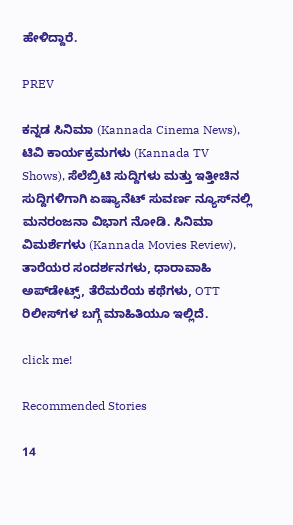ಹೇಳಿದ್ದಾರೆ.

PREV

ಕನ್ನಡ ಸಿನಿಮಾ (Kannada Cinema News), ಟಿವಿ ಕಾರ್ಯಕ್ರಮಗಳು (Kannada TV Shows), ಸೆಲೆಬ್ರಿಟಿ ಸುದ್ದಿಗಳು ಮತ್ತು ಇತ್ತೀಚಿನ ಸುದ್ದಿಗಳಿಗಾಗಿ ಏಷ್ಯಾನೆಟ್ ಸುವರ್ಣ ನ್ಯೂಸ್‌ನಲ್ಲಿ ಮನರಂಜನಾ ವಿಭಾಗ ನೋಡಿ. ಸಿನಿಮಾ ವಿಮರ್ಶೆಗಳು (Kannada Movies Review), ತಾರೆಯರ ಸಂದರ್ಶನಗಳು, ಧಾರಾವಾಹಿ ಅಪ್‌ಡೇಟ್ಸ್‌, ತೆರೆಮರೆಯ ಕಥೆಗಳು, OTT ರಿಲೀಸ್‌ಗಳ ಬಗ್ಗೆ ಮಾಹಿತಿಯೂ ಇಲ್ಲಿದೆ.

click me!

Recommended Stories

14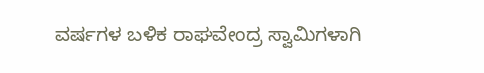ವರ್ಷಗಳ ಬಳಿಕ ರಾಘವೇಂದ್ರ ಸ್ವಾಮಿಗಳಾಗಿ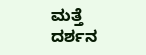ಮತ್ತೆ ದರ್ಶನ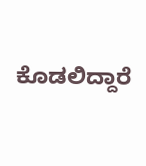ಕೊಡಲಿದ್ದಾರೆ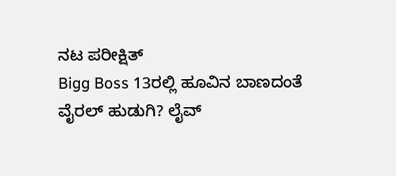ನಟ ಪರೀಕ್ಷಿತ್
Bigg Boss 13ರಲ್ಲಿ ಹೂವಿನ ಬಾಣದಂತೆ ವೈರಲ್ ಹುಡುಗಿ? ಲೈವ್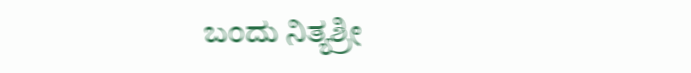ಬಂದು ನಿತ್ಯಶ್ರೀ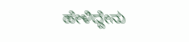ಹೇಳಿದ್ದೇನು